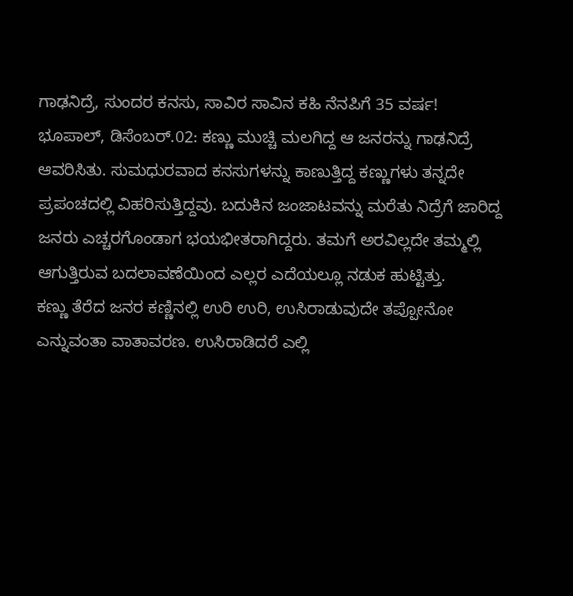ಗಾಢನಿದ್ರೆ, ಸುಂದರ ಕನಸು, ಸಾವಿರ ಸಾವಿನ ಕಹಿ ನೆನಪಿಗೆ 35 ವರ್ಷ!
ಭೂಪಾಲ್, ಡಿಸೆಂಬರ್.02: ಕಣ್ಣು ಮುಚ್ಚಿ ಮಲಗಿದ್ದ ಆ ಜನರನ್ನು ಗಾಢನಿದ್ರೆ ಆವರಿಸಿತು. ಸುಮಧುರವಾದ ಕನಸುಗಳನ್ನು ಕಾಣುತ್ತಿದ್ದ ಕಣ್ಣುಗಳು ತನ್ನದೇ ಪ್ರಪಂಚದಲ್ಲಿ ವಿಹರಿಸುತ್ತಿದ್ದವು. ಬದುಕಿನ ಜಂಜಾಟವನ್ನು ಮರೆತು ನಿದ್ರೆಗೆ ಜಾರಿದ್ದ ಜನರು ಎಚ್ಚರಗೊಂಡಾಗ ಭಯಭೀತರಾಗಿದ್ದರು. ತಮಗೆ ಅರವಿಲ್ಲದೇ ತಮ್ಮಲ್ಲಿ ಆಗುತ್ತಿರುವ ಬದಲಾವಣೆಯಿಂದ ಎಲ್ಲರ ಎದೆಯಲ್ಲೂ ನಡುಕ ಹುಟ್ಟಿತ್ತು.
ಕಣ್ಣು ತೆರೆದ ಜನರ ಕಣ್ಣಿನಲ್ಲಿ ಉರಿ ಉರಿ, ಉಸಿರಾಡುವುದೇ ತಪ್ಪೋನೋ ಎನ್ನುವಂತಾ ವಾತಾವರಣ. ಉಸಿರಾಡಿದರೆ ಎಲ್ಲಿ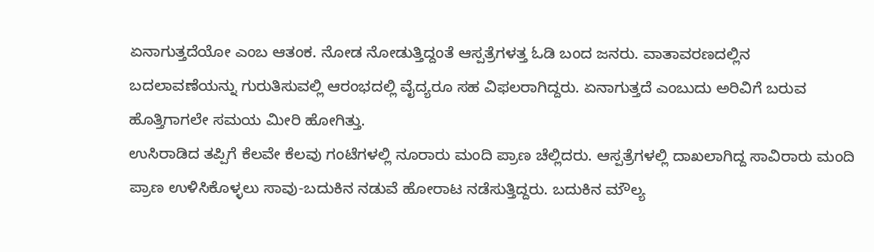ಏನಾಗುತ್ತದೆಯೋ ಎಂಬ ಆತಂಕ. ನೋಡ ನೋಡುತ್ತಿದ್ದಂತೆ ಆಸ್ಪತ್ರೆಗಳತ್ತ ಓಡಿ ಬಂದ ಜನರು. ವಾತಾವರಣದಲ್ಲಿನ ಬದಲಾವಣೆಯನ್ನು ಗುರುತಿಸುವಲ್ಲಿ ಆರಂಭದಲ್ಲಿ ವೈದ್ಯರೂ ಸಹ ವಿಫಲರಾಗಿದ್ದರು. ಏನಾಗುತ್ತದೆ ಎಂಬುದು ಅರಿವಿಗೆ ಬರುವ ಹೊತ್ತಿಗಾಗಲೇ ಸಮಯ ಮೀರಿ ಹೋಗಿತ್ತು.
ಉಸಿರಾಡಿದ ತಪ್ಪಿಗೆ ಕೆಲವೇ ಕೆಲವು ಗಂಟೆಗಳಲ್ಲಿ ನೂರಾರು ಮಂದಿ ಪ್ರಾಣ ಚೆಲ್ಲಿದರು. ಆಸ್ಪತ್ರೆಗಳಲ್ಲಿ ದಾಖಲಾಗಿದ್ದ ಸಾವಿರಾರು ಮಂದಿ ಪ್ರಾಣ ಉಳಿಸಿಕೊಳ್ಳಲು ಸಾವು-ಬದುಕಿನ ನಡುವೆ ಹೋರಾಟ ನಡೆಸುತ್ತಿದ್ದರು. ಬದುಕಿನ ಮೌಲ್ಯ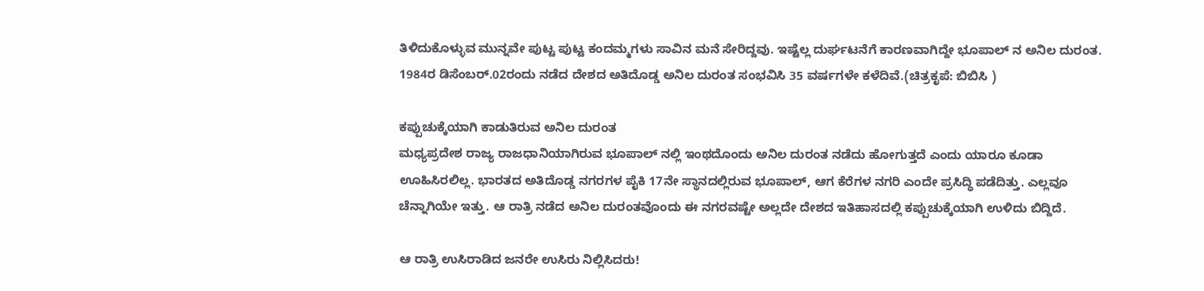ತಿಳಿದುಕೊಳ್ಳುವ ಮುನ್ನವೇ ಪುಟ್ಟ ಪುಟ್ಟ ಕಂದಮ್ಮಗಳು ಸಾವಿನ ಮನೆ ಸೇರಿದ್ದವು. ಇಷ್ಟೆಲ್ಲ ದುರ್ಘಟನೆಗೆ ಕಾರಣವಾಗಿದ್ದೇ ಭೂಪಾಲ್ ನ ಅನಿಲ ದುರಂತ. 1984ರ ಡಿಸೆಂಬರ್.02ರಂದು ನಡೆದ ದೇಶದ ಅತಿದೊಡ್ಡ ಅನಿಲ ದುರಂತ ಸಂಭವಿಸಿ 35 ವರ್ಷಗಳೇ ಕಳೆದಿವೆ.(ಚಿತ್ರಕೃಪೆ: ಬಿಬಿಸಿ )

ಕಪ್ಪುಚುಕ್ಕೆಯಾಗಿ ಕಾಡುತಿರುವ ಅನಿಲ ದುರಂತ
ಮಧ್ಯಪ್ರದೇಶ ರಾಜ್ಯ ರಾಜಧಾನಿಯಾಗಿರುವ ಭೂಪಾಲ್ ನಲ್ಲಿ ಇಂಥದೊಂದು ಅನಿಲ ದುರಂತ ನಡೆದು ಹೋಗುತ್ತದೆ ಎಂದು ಯಾರೂ ಕೂಡಾ ಊಹಿಸಿರಲಿಲ್ಲ. ಭಾರತದ ಅತಿದೊಡ್ಡ ನಗರಗಳ ಪೈಕಿ 17ನೇ ಸ್ಥಾನದಲ್ಲಿರುವ ಭೂಪಾಲ್, ಆಗ ಕೆರೆಗಳ ನಗರಿ ಎಂದೇ ಪ್ರಸಿದ್ಧಿ ಪಡೆದಿತ್ತು. ಎಲ್ಲವೂ ಚೆನ್ನಾಗಿಯೇ ಇತ್ತು. ಆ ರಾತ್ರಿ ನಡೆದ ಅನಿಲ ದುರಂತವೊಂದು ಈ ನಗರವಷ್ಟೇ ಅಲ್ಲದೇ ದೇಶದ ಇತಿಹಾಸದಲ್ಲಿ ಕಪ್ಪುಚುಕ್ಕೆಯಾಗಿ ಉಳಿದು ಬಿದ್ದಿದೆ.

ಆ ರಾತ್ರಿ ಉಸಿರಾಡಿದ ಜನರೇ ಉಸಿರು ನಿಲ್ಲಿಸಿದರು!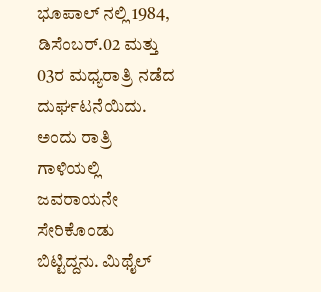ಭೂಪಾಲ್ ನಲ್ಲಿ 1984, ಡಿಸೆಂಬರ್.02 ಮತ್ತು 03ರ ಮಧ್ಯರಾತ್ರಿ ನಡೆದ ದುರ್ಘಟನೆಯಿದು. ಅಂದು ರಾತ್ರಿ ಗಾಳಿಯಲ್ಲಿ ಜವರಾಯನೇ ಸೇರಿಕೊಂಡು ಬಿಟ್ಟಿದ್ದನು. ಮಿಥೈಲ್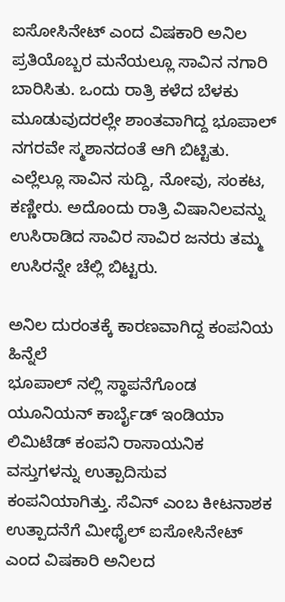ಐಸೋಸಿನೇಟ್ ಎಂದ ವಿಷಕಾರಿ ಅನಿಲ ಪ್ರತಿಯೊಬ್ಬರ ಮನೆಯಲ್ಲೂ ಸಾವಿನ ನಗಾರಿ ಬಾರಿಸಿತು. ಒಂದು ರಾತ್ರಿ ಕಳೆದ ಬೆಳಕು ಮೂಡುವುದರಲ್ಲೇ ಶಾಂತವಾಗಿದ್ದ ಭೂಪಾಲ್ ನಗರವೇ ಸ್ಮಶಾನದಂತೆ ಆಗಿ ಬಿಟ್ಟಿತು. ಎಲ್ಲೆಲ್ಲೂ ಸಾವಿನ ಸುದ್ದಿ, ನೋವು, ಸಂಕಟ, ಕಣ್ಣೀರು. ಅದೊಂದು ರಾತ್ರಿ ವಿಷಾನಿಲವನ್ನು ಉಸಿರಾಡಿದ ಸಾವಿರ ಸಾವಿರ ಜನರು ತಮ್ಮ ಉಸಿರನ್ನೇ ಚೆಲ್ಲಿ ಬಿಟ್ಟರು.

ಅನಿಲ ದುರಂತಕ್ಕೆ ಕಾರಣವಾಗಿದ್ದ ಕಂಪನಿಯ ಹಿನ್ನೆಲೆ
ಭೂಪಾಲ್ ನಲ್ಲಿ ಸ್ಥಾಪನೆಗೊಂಡ ಯೂನಿಯನ್ ಕಾರ್ಬೈಡ್ ಇಂಡಿಯಾ ಲಿಮಿಟೆಡ್ ಕಂಪನಿ ರಾಸಾಯನಿಕ ವಸ್ತುಗಳನ್ನು ಉತ್ಪಾದಿಸುವ ಕಂಪನಿಯಾಗಿತ್ತು. ಸೆವಿನ್ ಎಂಬ ಕೀಟನಾಶಕ ಉತ್ಪಾದನೆಗೆ ಮೀಥೈಲ್ ಐಸೋಸಿನೇಟ್ ಎಂದ ವಿಷಕಾರಿ ಅನಿಲದ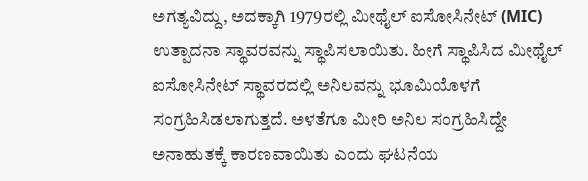ಅಗತ್ಯವಿದ್ದು, ಅದಕ್ಕಾಗಿ 1979ರಲ್ಲಿ ಮೀಥೈಲ್ ಐಸೋಸಿನೇಟ್ (MIC) ಉತ್ಪಾದನಾ ಸ್ಥಾವರವನ್ನು ಸ್ಥಾಪಿಸಲಾಯಿತು. ಹೀಗೆ ಸ್ಥಾಪಿಸಿದ ಮೀಥೈಲ್ ಐಸೋಸಿನೇಟ್ ಸ್ಥಾವರದಲ್ಲಿ ಅನಿಲವನ್ನು ಭೂಮಿಯೊಳಗೆ ಸಂಗ್ರಹಿಸಿಡಲಾಗುತ್ತದೆ. ಅಳತೆಗೂ ಮೀರಿ ಅನಿಲ ಸಂಗ್ರಹಿಸಿದ್ದೇ ಅನಾಹುತಕ್ಕೆ ಕಾರಣವಾಯಿತು ಎಂದು ಘಟನೆಯ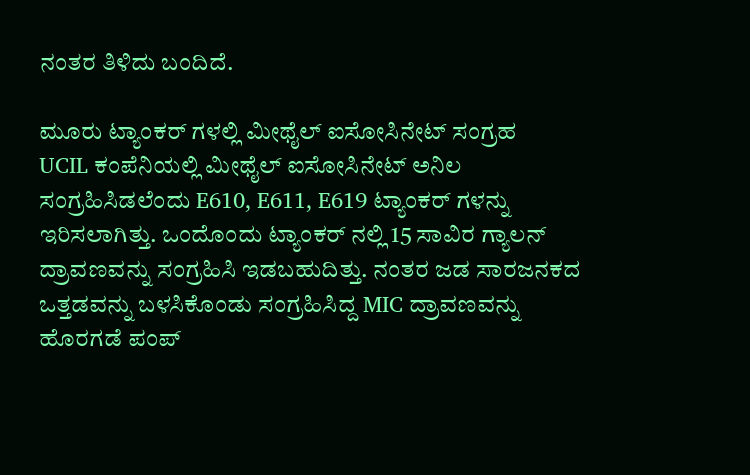ನಂತರ ತಿಳಿದು ಬಂದಿದೆ.

ಮೂರು ಟ್ಯಾಂಕರ್ ಗಳಲ್ಲಿ ಮೀಥೈಲ್ ಐಸೋಸಿನೇಟ್ ಸಂಗ್ರಹ
UCIL ಕಂಪೆನಿಯಲ್ಲಿ ಮೀಥೈಲ್ ಐಸೋಸಿನೇಟ್ ಅನಿಲ ಸಂಗ್ರಹಿಸಿಡಲೆಂದು E610, E611, E619 ಟ್ಯಾಂಕರ್ ಗಳನ್ನು ಇರಿಸಲಾಗಿತ್ತು. ಒಂದೊಂದು ಟ್ಯಾಂಕರ್ ನಲ್ಲಿ 15 ಸಾವಿರ ಗ್ಯಾಲನ್ ದ್ರಾವಣವನ್ನು ಸಂಗ್ರಹಿಸಿ ಇಡಬಹುದಿತ್ತು. ನಂತರ ಜಡ ಸಾರಜನಕದ ಒತ್ತಡವನ್ನು ಬಳಸಿಕೊಂಡು ಸಂಗ್ರಹಿಸಿದ್ದ MIC ದ್ರಾವಣವನ್ನು ಹೊರಗಡೆ ಪಂಪ್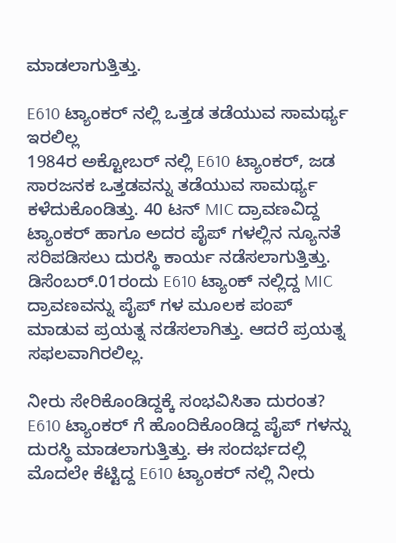ಮಾಡಲಾಗುತ್ತಿತ್ತು.

E610 ಟ್ಯಾಂಕರ್ ನಲ್ಲಿ ಒತ್ತಡ ತಡೆಯುವ ಸಾಮರ್ಥ್ಯ ಇರಲಿಲ್ಲ
1984ರ ಅಕ್ಟೋಬರ್ ನಲ್ಲಿ E610 ಟ್ಯಾಂಕರ್, ಜಡ ಸಾರಜನಕ ಒತ್ತಡವನ್ನು ತಡೆಯುವ ಸಾಮರ್ಥ್ಯ ಕಳೆದುಕೊಂಡಿತ್ತು. 40 ಟನ್ MIC ದ್ರಾವಣವಿದ್ದ ಟ್ಯಾಂಕರ್ ಹಾಗೂ ಅದರ ಪೈಪ್ ಗಳಲ್ಲಿನ ನ್ಯೂನತೆ ಸರಿಪಡಿಸಲು ದುರಸ್ಥಿ ಕಾರ್ಯ ನಡೆಸಲಾಗುತ್ತಿತ್ತು. ಡಿಸೆಂಬರ್.01ರಂದು E610 ಟ್ಯಾಂಕ್ ನಲ್ಲಿದ್ದ MIC ದ್ರಾವಣವನ್ನು ಪೈಪ್ ಗಳ ಮೂಲಕ ಪಂಪ್ ಮಾಡುವ ಪ್ರಯತ್ನ ನಡೆಸಲಾಗಿತ್ತು. ಆದರೆ ಪ್ರಯತ್ನ ಸಫಲವಾಗಿರಲಿಲ್ಲ.

ನೀರು ಸೇರಿಕೊಂಡಿದ್ದಕ್ಕೆ ಸಂಭವಿಸಿತಾ ದುರಂತ?
E610 ಟ್ಯಾಂಕರ್ ಗೆ ಹೊಂದಿಕೊಂಡಿದ್ದ ಪೈಪ್ ಗಳನ್ನು ದುರಸ್ಥಿ ಮಾಡಲಾಗುತ್ತಿತ್ತು. ಈ ಸಂದರ್ಭದಲ್ಲಿ ಮೊದಲೇ ಕೆಟ್ಟಿದ್ದ E610 ಟ್ಯಾಂಕರ್ ನಲ್ಲಿ ನೀರು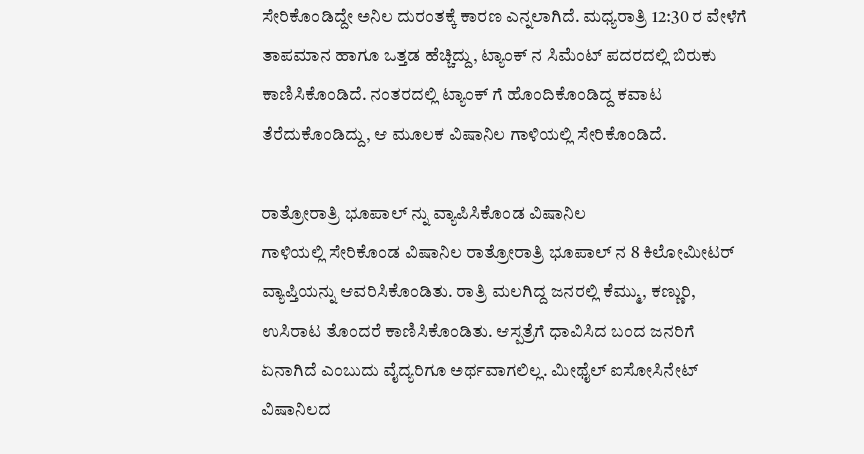ಸೇರಿಕೊಂಡಿದ್ದೇ ಅನಿಲ ದುರಂತಕ್ಕೆ ಕಾರಣ ಎನ್ನಲಾಗಿದೆ. ಮಧ್ಯರಾತ್ರಿ 12:30 ರ ವೇಳೆಗೆ ತಾಪಮಾನ ಹಾಗೂ ಒತ್ತಡ ಹೆಚ್ಚಿದ್ದು, ಟ್ಯಾಂಕ್ ನ ಸಿಮೆಂಟ್ ಪದರದಲ್ಲಿ ಬಿರುಕು ಕಾಣಿಸಿಕೊಂಡಿದೆ. ನಂತರದಲ್ಲಿ ಟ್ಯಾಂಕ್ ಗೆ ಹೊಂದಿಕೊಂಡಿದ್ದ ಕವಾಟ ತೆರೆದುಕೊಂಡಿದ್ದು, ಆ ಮೂಲಕ ವಿಷಾನಿಲ ಗಾಳಿಯಲ್ಲಿ ಸೇರಿಕೊಂಡಿದೆ.

ರಾತ್ರೋರಾತ್ರಿ ಭೂಪಾಲ್ ನ್ನು ವ್ಯಾಪಿಸಿಕೊಂಡ ವಿಷಾನಿಲ
ಗಾಳಿಯಲ್ಲಿ ಸೇರಿಕೊಂಡ ವಿಷಾನಿಲ ರಾತ್ರೋರಾತ್ರಿ ಭೂಪಾಲ್ ನ 8 ಕಿಲೋಮೀಟರ್ ವ್ಯಾಪ್ತಿಯನ್ನು ಆವರಿಸಿಕೊಂಡಿತು. ರಾತ್ರಿ ಮಲಗಿದ್ದ ಜನರಲ್ಲಿ ಕೆಮ್ಮು, ಕಣ್ಣುರಿ, ಉಸಿರಾಟ ತೊಂದರೆ ಕಾಣಿಸಿಕೊಂಡಿತು. ಆಸ್ಪತ್ರೆಗೆ ಧಾವಿಸಿದ ಬಂದ ಜನರಿಗೆ ಏನಾಗಿದೆ ಎಂಬುದು ವೈದ್ಯರಿಗೂ ಅರ್ಥವಾಗಲಿಲ್ಲ. ಮೀಥೈಲ್ ಐಸೋಸಿನೇಟ್ ವಿಷಾನಿಲದ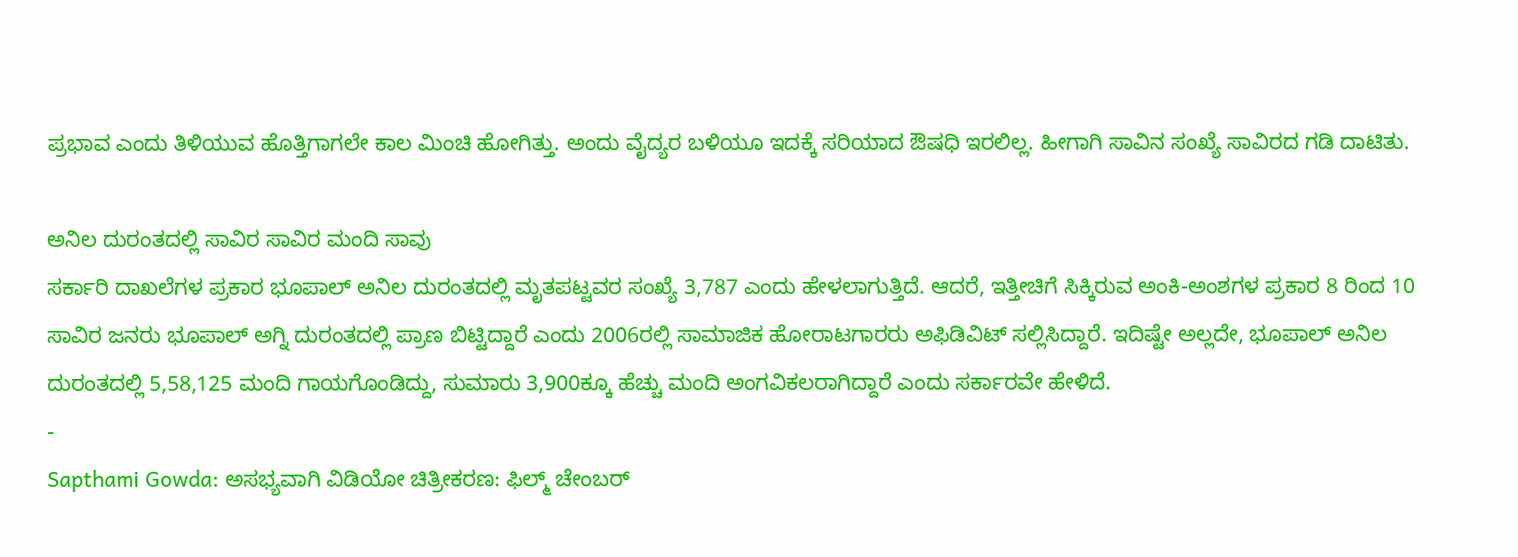ಪ್ರಭಾವ ಎಂದು ತಿಳಿಯುವ ಹೊತ್ತಿಗಾಗಲೇ ಕಾಲ ಮಿಂಚಿ ಹೋಗಿತ್ತು. ಅಂದು ವೈದ್ಯರ ಬಳಿಯೂ ಇದಕ್ಕೆ ಸರಿಯಾದ ಔಷಧಿ ಇರಲಿಲ್ಲ. ಹೀಗಾಗಿ ಸಾವಿನ ಸಂಖ್ಯೆ ಸಾವಿರದ ಗಡಿ ದಾಟಿತು.

ಅನಿಲ ದುರಂತದಲ್ಲಿ ಸಾವಿರ ಸಾವಿರ ಮಂದಿ ಸಾವು
ಸರ್ಕಾರಿ ದಾಖಲೆಗಳ ಪ್ರಕಾರ ಭೂಪಾಲ್ ಅನಿಲ ದುರಂತದಲ್ಲಿ ಮೃತಪಟ್ಟವರ ಸಂಖ್ಯೆ 3,787 ಎಂದು ಹೇಳಲಾಗುತ್ತಿದೆ. ಆದರೆ, ಇತ್ತೀಚಿಗೆ ಸಿಕ್ಕಿರುವ ಅಂಕಿ-ಅಂಶಗಳ ಪ್ರಕಾರ 8 ರಿಂದ 10 ಸಾವಿರ ಜನರು ಭೂಪಾಲ್ ಅಗ್ನಿ ದುರಂತದಲ್ಲಿ ಪ್ರಾಣ ಬಿಟ್ಟಿದ್ದಾರೆ ಎಂದು 2006ರಲ್ಲಿ ಸಾಮಾಜಿಕ ಹೋರಾಟಗಾರರು ಅಫಿಡಿವಿಟ್ ಸಲ್ಲಿಸಿದ್ದಾರೆ. ಇದಿಷ್ಟೇ ಅಲ್ಲದೇ, ಭೂಪಾಲ್ ಅನಿಲ ದುರಂತದಲ್ಲಿ 5,58,125 ಮಂದಿ ಗಾಯಗೊಂಡಿದ್ದು, ಸುಮಾರು 3,900ಕ್ಕೂ ಹೆಚ್ಚು ಮಂದಿ ಅಂಗವಿಕಲರಾಗಿದ್ದಾರೆ ಎಂದು ಸರ್ಕಾರವೇ ಹೇಳಿದೆ.
-
Sapthami Gowda: ಅಸಭ್ಯವಾಗಿ ವಿಡಿಯೋ ಚಿತ್ರೀಕರಣ: ಫಿಲ್ಮ್ ಚೇಂಬರ್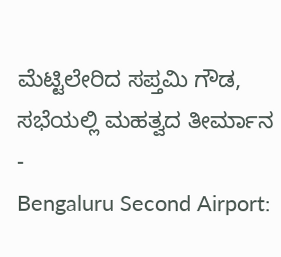ಮೆಟ್ಟಿಲೇರಿದ ಸಪ್ತಮಿ ಗೌಡ, ಸಭೆಯಲ್ಲಿ ಮಹತ್ವದ ತೀರ್ಮಾನ -
Bengaluru Second Airport: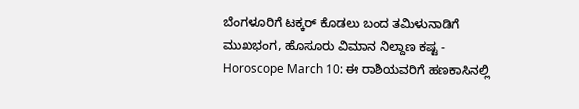ಬೆಂಗಳೂರಿಗೆ ಟಕ್ಕರ್ ಕೊಡಲು ಬಂದ ತಮಿಳುನಾಡಿಗೆ ಮುಖಭಂಗ, ಹೊಸೂರು ವಿಮಾನ ನಿಲ್ದಾಣ ಕಷ್ಟ -
Horoscope March 10: ಈ ರಾಶಿಯವರಿಗೆ ಹಣಕಾಸಿನಲ್ಲಿ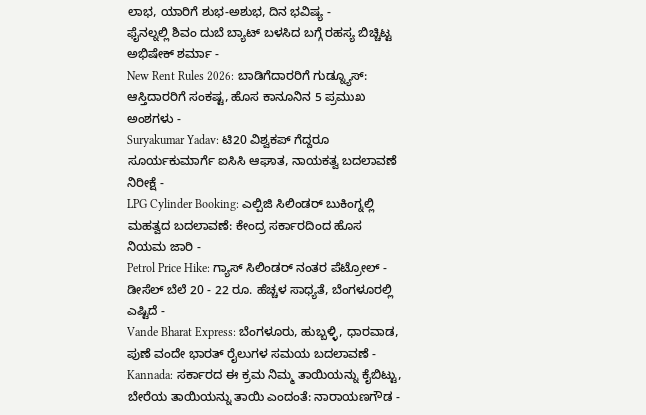ಲಾಭ, ಯಾರಿಗೆ ಶುಭ-ಅಶುಭ, ದಿನ ಭವಿಷ್ಯ -
ಫೈನಲ್ನಲ್ಲಿ ಶಿವಂ ದುಬೆ ಬ್ಯಾಟ್ ಬಳಸಿದ ಬಗ್ಗೆ ರಹಸ್ಯ ಬಿಚ್ಚಿಟ್ಟ ಅಭಿಷೇಕ್ ಶರ್ಮಾ -
New Rent Rules 2026: ಬಾಡಿಗೆದಾರರಿಗೆ ಗುಡ್ನ್ಯೂಸ್: ಆಸ್ತಿದಾರರಿಗೆ ಸಂಕಷ್ಟ, ಹೊಸ ಕಾನೂನಿನ 5 ಪ್ರಮುಖ ಅಂಶಗಳು -
Suryakumar Yadav: ಟಿ20 ವಿಶ್ವಕಪ್ ಗೆದ್ದರೂ ಸೂರ್ಯಕುಮಾರ್ಗೆ ಐಸಿಸಿ ಆಘಾತ, ನಾಯಕತ್ವ ಬದಲಾವಣೆ ನಿರೀಕ್ಷೆ -
LPG Cylinder Booking: ಎಲ್ಪಿಜಿ ಸಿಲಿಂಡರ್ ಬುಕಿಂಗ್ನಲ್ಲಿ ಮಹತ್ವದ ಬದಲಾವಣೆ: ಕೇಂದ್ರ ಸರ್ಕಾರದಿಂದ ಹೊಸ ನಿಯಮ ಜಾರಿ -
Petrol Price Hike: ಗ್ಯಾಸ್ ಸಿಲಿಂಡರ್ ನಂತರ ಪೆಟ್ರೋಲ್ - ಡೀಸೆಲ್ ಬೆಲೆ 20 - 22 ರೂ. ಹೆಚ್ಚಳ ಸಾಧ್ಯತೆ, ಬೆಂಗಳೂರಲ್ಲಿ ಎಷ್ಟಿದೆ -
Vande Bharat Express: ಬೆಂಗಳೂರು, ಹುಬ್ಬಳ್ಳಿ, ಧಾರವಾಡ, ಪುಣೆ ವಂದೇ ಭಾರತ್ ರೈಲುಗಳ ಸಮಯ ಬದಲಾವಣೆ -
Kannada: ಸರ್ಕಾರದ ಈ ಕ್ರಮ ನಿಮ್ಮ ತಾಯಿಯನ್ನು ಕೈಬಿಟ್ಟು, ಬೇರೆಯ ತಾಯಿಯನ್ನು ತಾಯಿ ಎಂದಂತೆ: ನಾರಾಯಣಗೌಡ -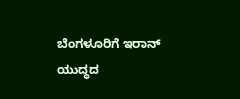ಬೆಂಗಳೂರಿಗೆ ಇರಾನ್ ಯುದ್ಧದ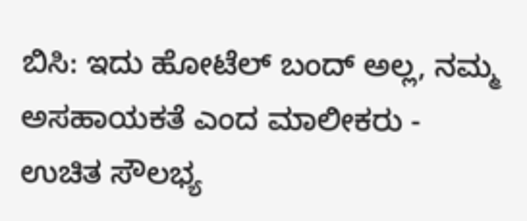ಬಿಸಿ: ಇದು ಹೋಟೆಲ್ ಬಂದ್ ಅಲ್ಲ, ನಮ್ಮ ಅಸಹಾಯಕತೆ ಎಂದ ಮಾಲೀಕರು -
ಉಚಿತ ಸೌಲಭ್ಯ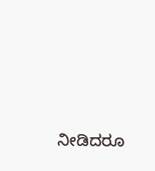ನೀಡಿದರೂ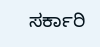ಸರ್ಕಾರಿ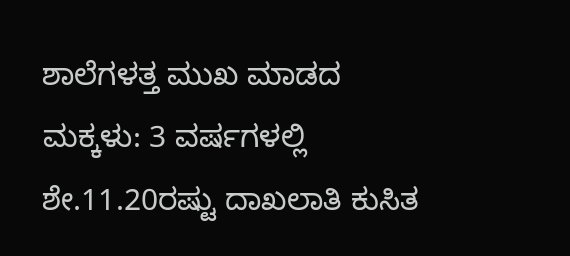ಶಾಲೆಗಳತ್ತ ಮುಖ ಮಾಡದ ಮಕ್ಕಳು: 3 ವರ್ಷಗಳಲ್ಲಿ ಶೇ.11.20ರಷ್ಟು ದಾಖಲಾತಿ ಕುಸಿತ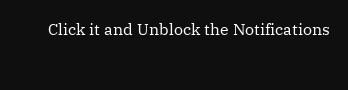Click it and Unblock the Notifications